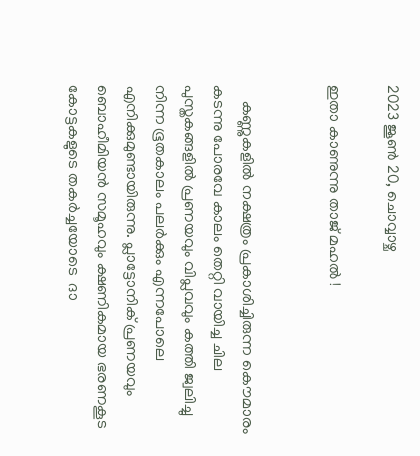2023 ജൂൺ 20, ചൊവ്വാഴ്ച

ഇതാ കാണുന്നു താജ് മഹല്‍ !


    കണ്ണുകളില്‍ നക്ഷത്രം പ്രകാശിച്ചിരുന്ന കൌമാരം കടന്നു പോരവേ കാലം തെറ്റി വായിച്ച ചില പുസ്തകങ്ങളില്‍ പ്രണയവും വിപ്ലവവും കത്തി ജ്വലിച്ചു നിന്ന ഭൂതകാലം പലര്‍ക്കും എന്നപോലെ എനിക്കുമുണ്ടായിരുന്നു. പ്ലാട്ടോനിക് പ്രണയവും ബൊഹീമിയന്‍ സമൂഹവും ക്ഷണികമായ ഭരണകൂട കോട്ടകളുടെ തകര്‍ച്ചയോടെ  ദാ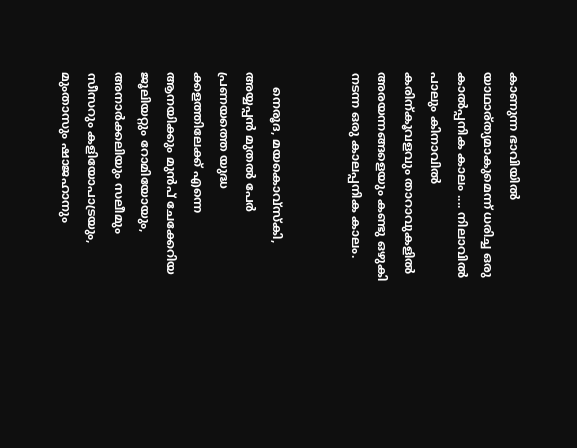കാണുന്ന ഭാവിയില്‍ യാഥാര്ത്യമാകുമെന്ന് ധരിച്ച ഒരു കാല്‍പ്പനിക കാലം .... നിലാവില്‍ പാലും കിനാവില്‍ കരിന്കൂവളവും താറാവുകളില്‍ അരയന്നങ്ങളെയും കണ്ടു ഒഴുകി നടന്ന ഒരു കാലപ്പനിക കാലം.


    നെരൂദ, മയകൊവ്സ്കി, അയ്യപ്പന്‍ മുതല്‍ പേര്‍ പ്രണയത്തെ യുദ്ധ ക്കളത്തിലേക്ക് എന്നെ  ആനയിക്കും മുന്‍പ് ചേക്കേറിയ ജൂലിയറ്റും റോമിയോയും, അനാര്‍ക്കലിയും സലീമും സീസറും കളിയോപാട്രയും, മുംതാസും ഷാജഹാനും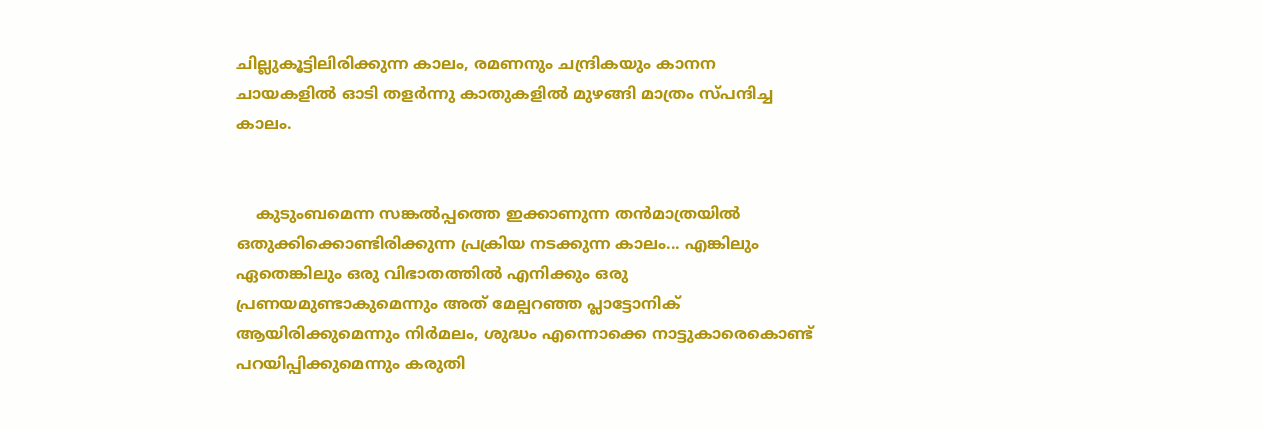ചില്ലുകൂട്ടിലിരിക്കുന്ന കാലം, രമണനും ചന്ദ്രികയും കാനന ചായകളില്‍ ഓടി തളര്‍ന്നു കാതുകളില്‍ മുഴങ്ങി മാത്രം സ്പന്ദിച്ച കാലം.


    കുടുംബമെന്ന സങ്കല്‍പ്പത്തെ ഇക്കാണുന്ന തന്‍മാത്രയില്‍ ഒതുക്കിക്കൊണ്ടിരിക്കുന്ന പ്രക്രിയ നടക്കുന്ന കാലം... എങ്കിലും ഏതെങ്കിലും ഒരു വിഭാതത്തില്‍ എനിക്കും ഒരു പ്രണയമുണ്ടാകുമെന്നും അത് മേല്പറഞ്ഞ പ്ലാട്ടോനിക് ആയിരിക്കുമെന്നും നിര്‍മലം, ശുദ്ധം എന്നൊക്കെ നാട്ടുകാരെകൊണ്ട് പറയിപ്പിക്കുമെന്നും കരുതി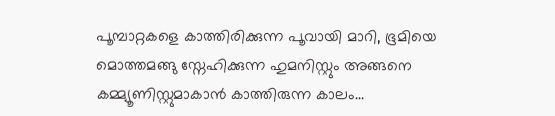പൂമ്പാറ്റകളെ കാത്തിരിക്കുന്ന പൂവായി മാറി, ഭൂമിയെ മൊത്തമങ്ങു സ്നേഹിക്കുന്ന ഹുമനിസ്റ്റും അങ്ങനെ കമ്മ്യൂണിസ്റ്റുമാകാന്‍ കാത്തിരുന്ന കാലം...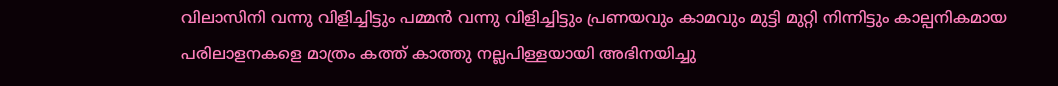വിലാസിനി വന്നു വിളിച്ചിട്ടും പമ്മന്‍ വന്നു വിളിച്ചിട്ടും പ്രണയവും കാമവും മുട്ടി മുറ്റി നിന്നിട്ടും കാല്പനികമായ പരിലാളനകളെ മാത്രം കത്ത് കാത്തു നല്ലപിള്ളയായി അഭിനയിച്ചു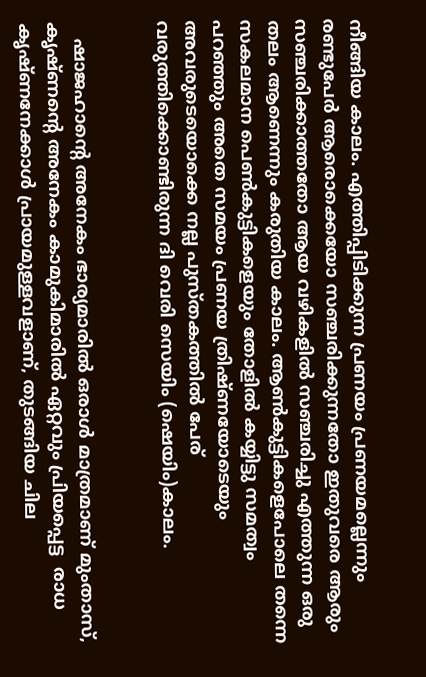നീങ്ങിയ കാലം. എത്തിപ്പിടിക്കുന്ന പ്രണയം പ്രണയമല്ലെന്നും രണ്ടുപേര്‍ ആരൊക്കെയോ സഞ്ചരിക്കുന്നതോ ഇതുവരെ ആരും സഞ്ചരിക്കാത്തതോ ആയ വഴികളില്‍ സഞ്ചരിച്ചു എത്തുന്ന ഒരു തലം ആണെന്നും കരുതിയ കാലം. ആണ്‍കുട്ടികളെപോലെ തന്നെ സകലമാന പെണ്‍കുട്ടികളെയും തോളില്‍ കയ്യിട്ടു സമത്വം പറഞ്ഞും അതെ സമയം പ്രണയ ത്രിഷ്ണയോടെയും  അവരുടെയൊക്കെ നല്ല പുസ്തകത്തില്‍ പേര് വരുത്തിക്കൊണ്ടിരുന്ന ദി വെരി സെയിം (ഷെയിം)കാലം.


   ഷാജഹാന്‍റെ അനേകം ഭാര്യമാരില്‍ ഒരാള്‍ മാത്രമാണ് മുംതാസ്, കൃഷ്ണന്‍റെ അനേകം കാമുകിമാരില്‍ ഏറ്റവും പ്രിയപ്പെട്ട  രാധ കൃഷ്ണനേക്കാള്‍ പ്രായമുള്ളവളാണ്, തുടങ്ങിയ ചില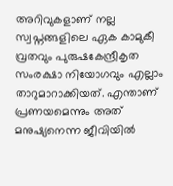അറിവുകളാണ് നല്ല സ്വപ്നങ്ങളിലെ ഏക കാമുകീ വ്രതവും പുരുഷകേന്ദ്രീകൃത സംരക്ഷാ നിയോഗവും എല്ലാം താറുമാറാക്കിയത്. എന്താണ് പ്രണയമെന്നും അത് മനുഷ്യനെന്ന ജീവിയില്‍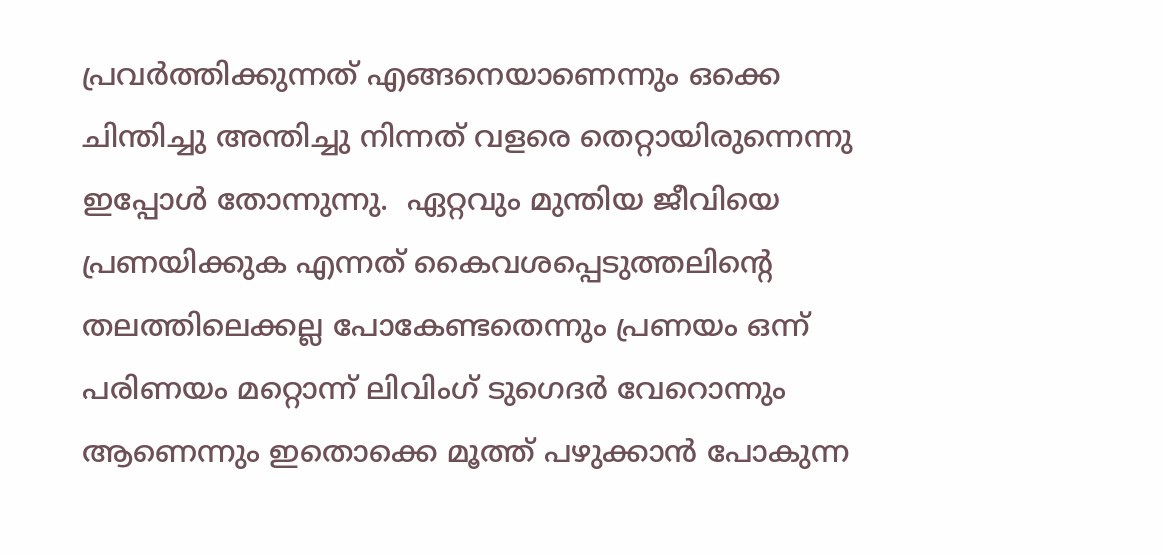പ്രവര്‍ത്തിക്കുന്നത് എങ്ങനെയാണെന്നും ഒക്കെ ചിന്തിച്ചു അന്തിച്ചു നിന്നത് വളരെ തെറ്റായിരുന്നെന്നു ഇപ്പോള്‍ തോന്നുന്നു.  ഏറ്റവും മുന്തിയ ജീവിയെ പ്രണയിക്കുക എന്നത് കൈവശപ്പെടുത്തലിന്റെ തലത്തിലെക്കല്ല പോകേണ്ടതെന്നും പ്രണയം ഒന്ന് പരിണയം മറ്റൊന്ന് ലിവിംഗ് ടുഗെദര്‍ വേറൊന്നും ആണെന്നും ഇതൊക്കെ മൂത്ത് പഴുക്കാന്‍ പോകുന്ന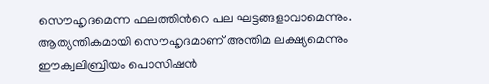സൌഹൃദമെന്ന ഫലത്തിന്‍റെ പല ഘട്ടങ്ങളാവാമെന്നും. ആത്യന്തികമായി സൌഹൃദമാണ് അന്തിമ ലക്ഷ്യമെന്നും ഈക്വലിബ്രിയം പൊസിഷന്‍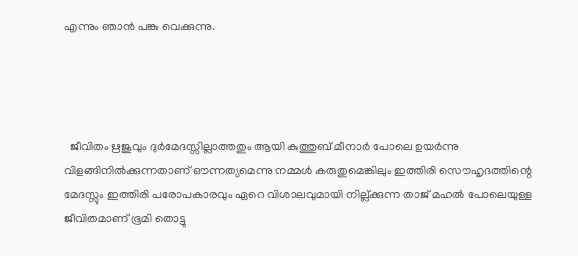എന്നും ഞാന്‍ പങ്കു വെക്കുന്നു.




  ജീവിതം ഋജുവും ദുര്‍മേദസ്സില്ലാത്തതും ആയി കുത്തുബ് മീനാര്‍ പോലെ ഉയര്‍ന്നു വിളങ്ങിനില്‍ക്കുന്നതാണ് ഔന്നത്യമെന്നു നമ്മള്‍ കരുതുമെങ്കിലും ഇത്തിരി സൌഹൃദത്തിന്റെ മേദസ്സും ഇത്തിരി പരോപകാരവും ഏറെ വിശാലവുമായി നില്ല്ക്കുന്ന താജ് മഹല്‍ പോലെയുള്ള ജീവിതമാണ് ഭൂമി തൊട്ടു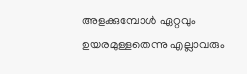അളക്കുമ്പോള്‍ ഏറ്റവും ഉയരമുള്ളതെന്നു എല്ലാവരും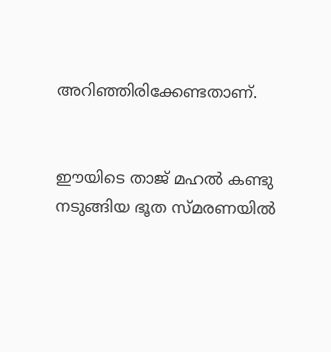അറിഞ്ഞിരിക്കേണ്ടതാണ്.


ഈയിടെ താജ് മഹല്‍ കണ്ടു നടുങ്ങിയ ഭൂത സ്മരണയില്‍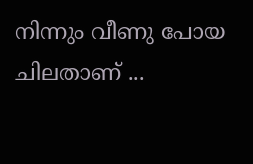നിന്നും വീണു പോയ ചിലതാണ് ...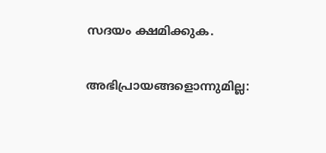സദയം ക്ഷമിക്കുക.

അഭിപ്രായങ്ങളൊന്നുമില്ല: